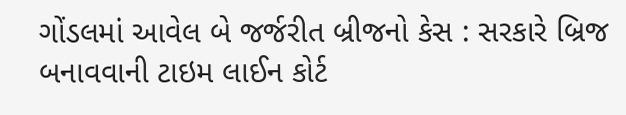ગોંડલમાં આવેલ બે જર્જરીત બ્રીજનો કેસ : સરકારે બ્રિજ બનાવવાની ટાઇમ લાઈન કોર્ટ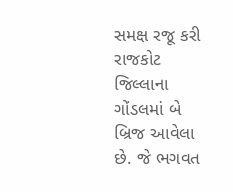સમક્ષ રજૂ કરી
રાજકોટ જિલ્લાના ગોંડલમાં બે બ્રિજ આવેલા છે. જે ભગવત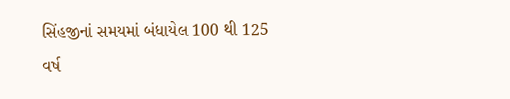સિંહજીનાં સમયમાં બંધાયેલ 100 થી 125 વર્ષ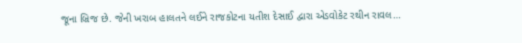જૂના બ્રિજ છે. જેની ખરાબ હાલતને લઈને રાજકોટના યતીશ દેસાઈ દ્વારા એડવોકેટ રથીન રાવલ…